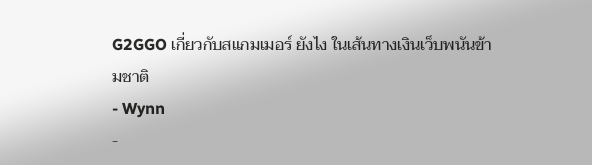G2GGO เกี่ยวกับสแกมเมอร์ ยังไง ในเส้นทางเงินเว็บพนันข้ามชาติ
- Wynn
-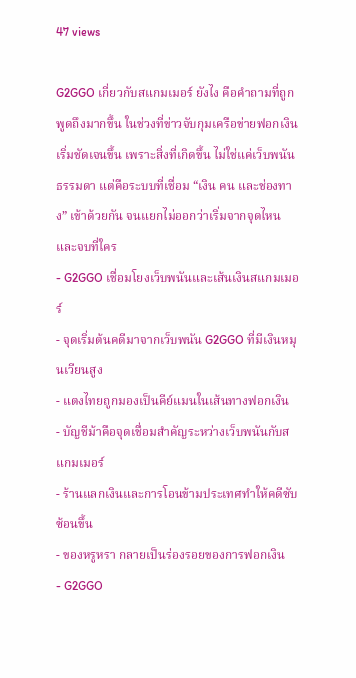47 views

G2GGO เกี่ยวกับสแกมเมอร์ ยังไง คือคำถามที่ถูกพูดถึงมากขึ้น ในช่วงที่ข่าวจับกุมเครือข่ายฟอกเงินเริ่มชัดเจนขึ้น เพราะสิ่งที่เกิดขึ้น ไม่ใช่แค่เว็บพนันธรรมดา แต่คือระบบที่เชื่อม “เงิน คน และช่องทาง” เข้าด้วยกัน จนแยกไม่ออกว่าเริ่มจากจุดไหนและจบที่ใคร
- G2GGO เชื่อมโยงเว็บพนันและเส้นเงินสแกมเมอร์
- จุดเริ่มต้นคดีมาจากเว็บพนัน G2GGO ที่มีเงินหมุนเวียนสูง
- แตงไทยถูกมองเป็นคีย์แมนในเส้นทางฟอกเงิน
- บัญชีม้าคือจุดเชื่อมสำคัญระหว่างเว็บพนันกับสแกมเมอร์
- ร้านแลกเงินและการโอนข้ามประเทศทำให้คดีซับซ้อนขึ้น
- ของหรูหรา กลายเป็นร่องรอยของการฟอกเงิน
- G2GGO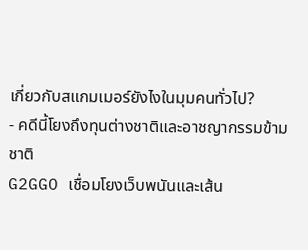เกี่ยวกับสแกมเมอร์ยังไงในมุมคนทั่วไป?
- คดีนี้โยงถึงทุนต่างชาติและอาชญากรรมข้ามชาติ
G2GGO เชื่อมโยงเว็บพนันและเส้น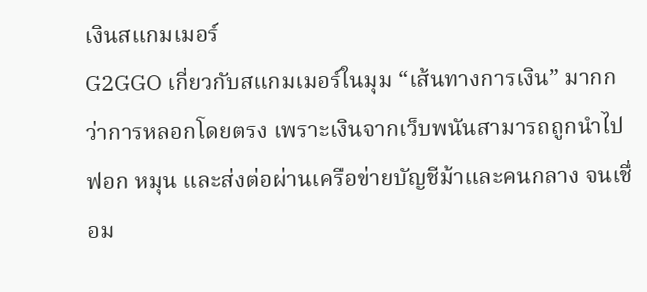เงินสแกมเมอร์
G2GGO เกี่ยวกับสแกมเมอร์ในมุม “เส้นทางการเงิน” มากกว่าการหลอกโดยตรง เพราะเงินจากเว็บพนันสามารถถูกนำไปฟอก หมุน และส่งต่อผ่านเครือข่ายบัญชีม้าและคนกลาง จนเชื่อม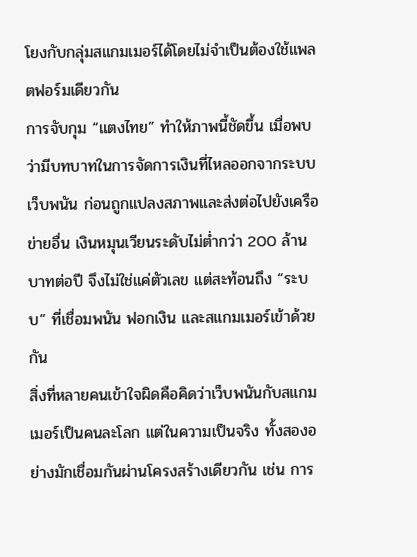โยงกับกลุ่มสแกมเมอร์ได้โดยไม่จำเป็นต้องใช้แพลตฟอร์มเดียวกัน
การจับกุม “แตงไทย” ทำให้ภาพนี้ชัดขึ้น เมื่อพบว่ามีบทบาทในการจัดการเงินที่ไหลออกจากระบบเว็บพนัน ก่อนถูกแปลงสภาพและส่งต่อไปยังเครือข่ายอื่น เงินหมุนเวียนระดับไม่ต่ำกว่า 200 ล้านบาทต่อปี จึงไม่ใช่แค่ตัวเลข แต่สะท้อนถึง “ระบบ” ที่เชื่อมพนัน ฟอกเงิน และสแกมเมอร์เข้าด้วยกัน
สิ่งที่หลายคนเข้าใจผิดคือคิดว่าเว็บพนันกับสแกมเมอร์เป็นคนละโลก แต่ในความเป็นจริง ทั้งสองอย่างมักเชื่อมกันผ่านโครงสร้างเดียวกัน เช่น การ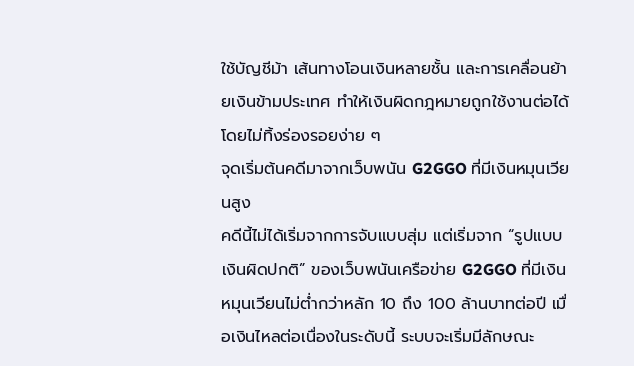ใช้บัญชีม้า เส้นทางโอนเงินหลายชั้น และการเคลื่อนย้ายเงินข้ามประเทศ ทำให้เงินผิดกฎหมายถูกใช้งานต่อได้โดยไม่ทิ้งร่องรอยง่าย ๆ
จุดเริ่มต้นคดีมาจากเว็บพนัน G2GGO ที่มีเงินหมุนเวียนสูง
คดีนี้ไม่ได้เริ่มจากการจับแบบสุ่ม แต่เริ่มจาก “รูปแบบเงินผิดปกติ” ของเว็บพนันเครือข่าย G2GGO ที่มีเงินหมุนเวียนไม่ต่ำกว่าหลัก 10 ถึง 100 ล้านบาทต่อปี เมื่อเงินไหลต่อเนื่องในระดับนี้ ระบบจะเริ่มมีลักษณะ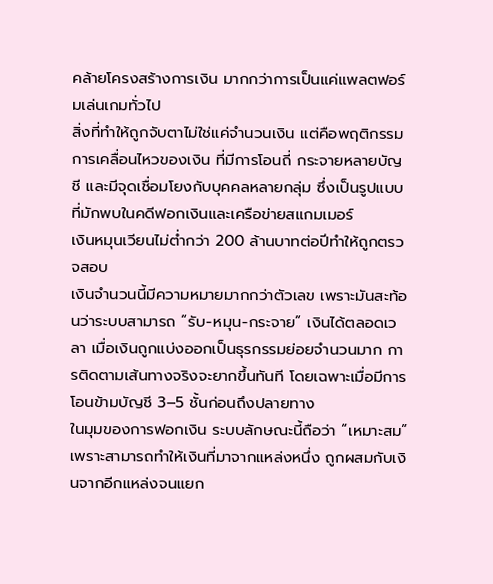คล้ายโครงสร้างการเงิน มากกว่าการเป็นแค่แพลตฟอร์มเล่นเกมทั่วไป
สิ่งที่ทำให้ถูกจับตาไม่ใช่แค่จำนวนเงิน แต่คือพฤติกรรมการเคลื่อนไหวของเงิน ที่มีการโอนถี่ กระจายหลายบัญชี และมีจุดเชื่อมโยงกับบุคคลหลายกลุ่ม ซึ่งเป็นรูปแบบที่มักพบในคดีฟอกเงินและเครือข่ายสแกมเมอร์
เงินหมุนเวียนไม่ต่ำกว่า 200 ล้านบาทต่อปีทำให้ถูกตรวจสอบ
เงินจำนวนนี้มีความหมายมากกว่าตัวเลข เพราะมันสะท้อนว่าระบบสามารถ “รับ-หมุน-กระจาย” เงินได้ตลอดเวลา เมื่อเงินถูกแบ่งออกเป็นธุรกรรมย่อยจำนวนมาก การติดตามเส้นทางจริงจะยากขึ้นทันที โดยเฉพาะเมื่อมีการโอนข้ามบัญชี 3–5 ชั้นก่อนถึงปลายทาง
ในมุมของการฟอกเงิน ระบบลักษณะนี้ถือว่า “เหมาะสม” เพราะสามารถทำให้เงินที่มาจากแหล่งหนึ่ง ถูกผสมกับเงินจากอีกแหล่งจนแยก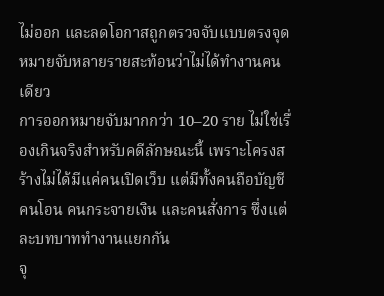ไม่ออก และลดโอกาสถูกตรวจจับแบบตรงจุด
หมายจับหลายรายสะท้อนว่าไม่ได้ทำงานคนเดียว
การออกหมายจับมากกว่า 10–20 ราย ไม่ใช่เรื่องเกินจริงสำหรับคดีลักษณะนี้ เพราะโครงสร้างไม่ได้มีแค่คนเปิดเว็บ แต่มีทั้งคนถือบัญชี คนโอน คนกระจายเงิน และคนสั่งการ ซึ่งแต่ละบทบาททำงานแยกกัน
จุ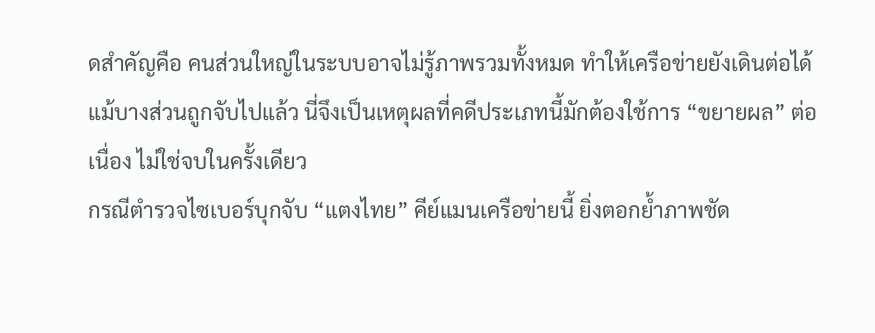ดสำคัญคือ คนส่วนใหญ่ในระบบอาจไม่รู้ภาพรวมทั้งหมด ทำให้เครือข่ายยังเดินต่อได้แม้บางส่วนถูกจับไปแล้ว นี่จึงเป็นเหตุผลที่คดีประเภทนี้มักต้องใช้การ “ขยายผล” ต่อเนื่อง ไม่ใช่จบในครั้งเดียว
กรณีตำรวจไซเบอร์บุกจับ “แตงไทย” คีย์แมนเครือข่ายนี้ ยิ่งตอกย้ำภาพชัด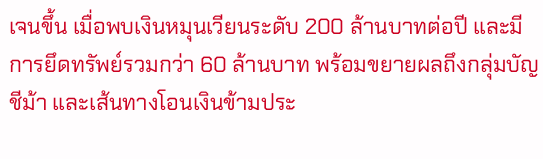เจนขึ้น เมื่อพบเงินหมุนเวียนระดับ 200 ล้านบาทต่อปี และมีการยึดทรัพย์รวมกว่า 60 ล้านบาท พร้อมขยายผลถึงกลุ่มบัญชีม้า และเส้นทางโอนเงินข้ามประ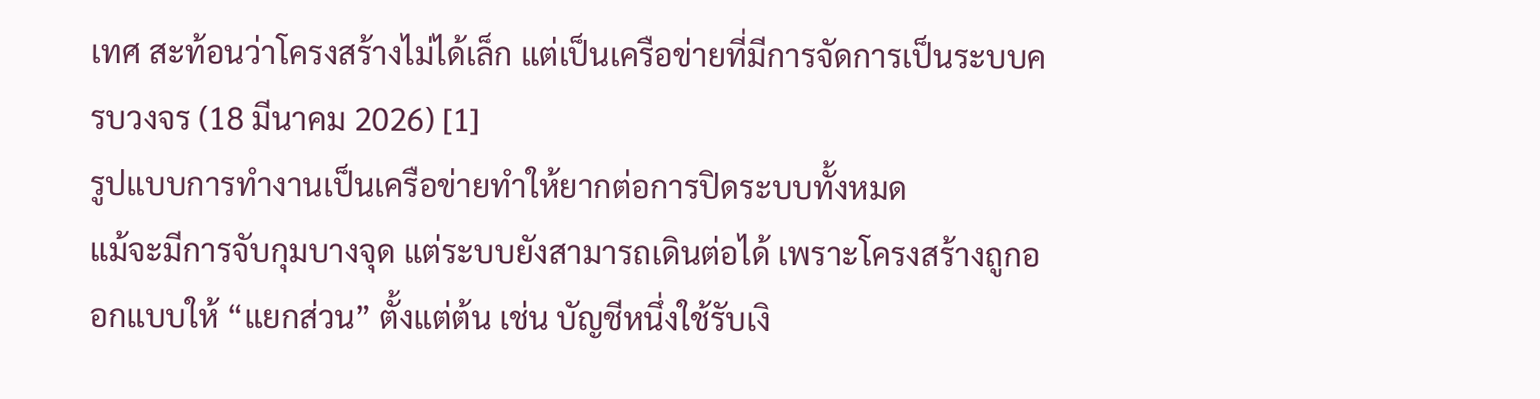เทศ สะท้อนว่าโครงสร้างไม่ได้เล็ก แต่เป็นเครือข่ายที่มีการจัดการเป็นระบบครบวงจร (18 มีนาคม 2026) [1]
รูปแบบการทำงานเป็นเครือข่ายทำให้ยากต่อการปิดระบบทั้งหมด
แม้จะมีการจับกุมบางจุด แต่ระบบยังสามารถเดินต่อได้ เพราะโครงสร้างถูกออกแบบให้ “แยกส่วน” ตั้งแต่ต้น เช่น บัญชีหนึ่งใช้รับเงิ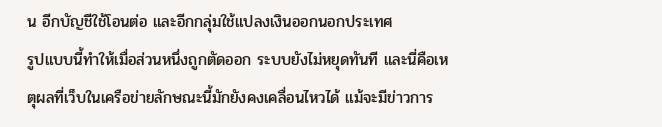น อีกบัญชีใช้โอนต่อ และอีกกลุ่มใช้แปลงเงินออกนอกประเทศ
รูปแบบนี้ทำให้เมื่อส่วนหนึ่งถูกตัดออก ระบบยังไม่หยุดทันที และนี่คือเหตุผลที่เว็บในเครือข่ายลักษณะนี้มักยังคงเคลื่อนไหวได้ แม้จะมีข่าวการ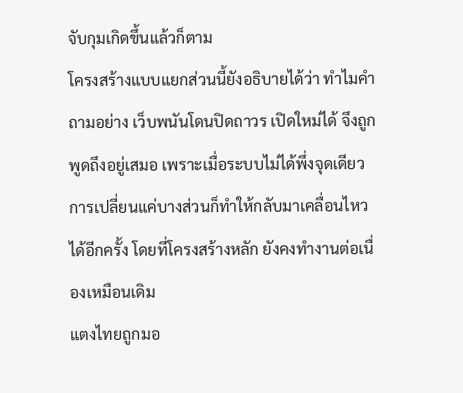จับกุมเกิดขึ้นแล้วก็ตาม
โครงสร้างแบบแยกส่วนนี้ยังอธิบายได้ว่า ทำไมคำถามอย่าง เว็บพนันโดนปิดถาวร เปิดใหม่ได้ จึงถูกพูดถึงอยู่เสมอ เพราะเมื่อระบบไม่ได้พึ่งจุดเดียว การเปลี่ยนแค่บางส่วนก็ทำให้กลับมาเคลื่อนไหวได้อีกครั้ง โดยที่โครงสร้างหลัก ยังคงทำงานต่อเนื่องเหมือนเดิม
แตงไทยถูกมอ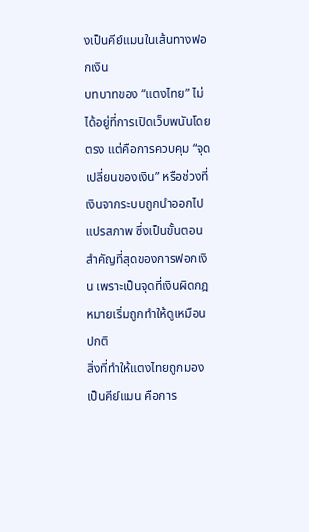งเป็นคีย์แมนในเส้นทางฟอกเงิน
บทบาทของ “แตงไทย” ไม่ได้อยู่ที่การเปิดเว็บพนันโดยตรง แต่คือการควบคุม “จุดเปลี่ยนของเงิน” หรือช่วงที่เงินจากระบบถูกนำออกไปแปรสภาพ ซึ่งเป็นขั้นตอนสำคัญที่สุดของการฟอกเงิน เพราะเป็นจุดที่เงินผิดกฎหมายเริ่มถูกทำให้ดูเหมือนปกติ
สิ่งที่ทำให้แตงไทยถูกมองเป็นคีย์แมน คือการ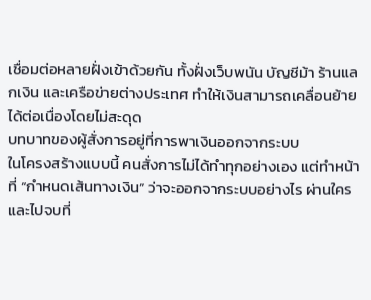เชื่อมต่อหลายฝั่งเข้าด้วยกัน ทั้งฝั่งเว็บพนัน บัญชีม้า ร้านแลกเงิน และเครือข่ายต่างประเทศ ทำให้เงินสามารถเคลื่อนย้ายได้ต่อเนื่องโดยไม่สะดุด
บทบาทของผู้สั่งการอยู่ที่การพาเงินออกจากระบบ
ในโครงสร้างแบบนี้ คนสั่งการไม่ได้ทำทุกอย่างเอง แต่ทำหน้าที่ “กำหนดเส้นทางเงิน” ว่าจะออกจากระบบอย่างไร ผ่านใคร และไปจบที่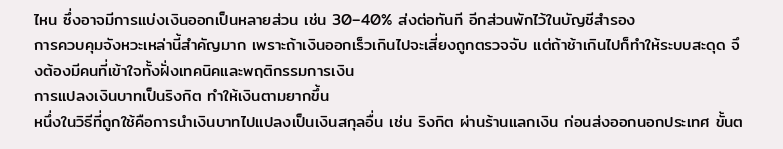ไหน ซึ่งอาจมีการแบ่งเงินออกเป็นหลายส่วน เช่น 30–40% ส่งต่อทันที อีกส่วนพักไว้ในบัญชีสำรอง
การควบคุมจังหวะเหล่านี้สำคัญมาก เพราะถ้าเงินออกเร็วเกินไปจะเสี่ยงถูกตรวจจับ แต่ถ้าช้าเกินไปก็ทำให้ระบบสะดุด จึงต้องมีคนที่เข้าใจทั้งฝั่งเทคนิคและพฤติกรรมการเงิน
การแปลงเงินบาทเป็นริงกิต ทำให้เงินตามยากขึ้น
หนึ่งในวิธีที่ถูกใช้คือการนำเงินบาทไปแปลงเป็นเงินสกุลอื่น เช่น ริงกิต ผ่านร้านแลกเงิน ก่อนส่งออกนอกประเทศ ขั้นต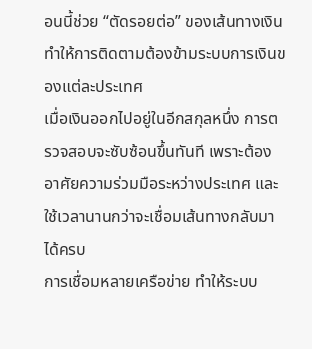อนนี้ช่วย “ตัดรอยต่อ” ของเส้นทางเงิน ทำให้การติดตามต้องข้ามระบบการเงินของแต่ละประเทศ
เมื่อเงินออกไปอยู่ในอีกสกุลหนึ่ง การตรวจสอบจะซับซ้อนขึ้นทันที เพราะต้องอาศัยความร่วมมือระหว่างประเทศ และใช้เวลานานกว่าจะเชื่อมเส้นทางกลับมาได้ครบ
การเชื่อมหลายเครือข่าย ทำให้ระบบ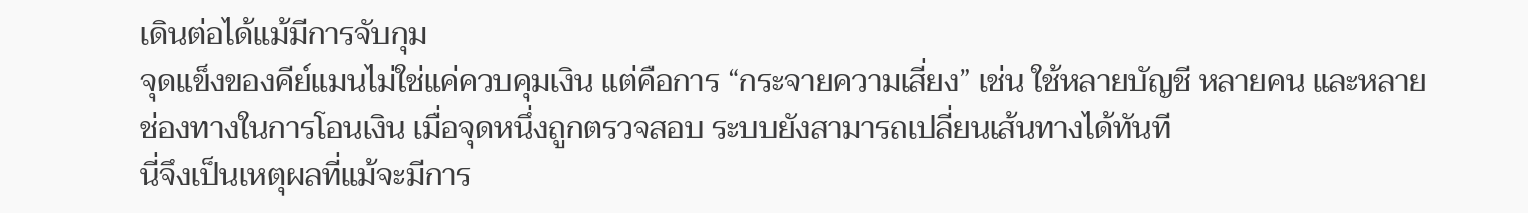เดินต่อได้แม้มีการจับกุม
จุดแข็งของคีย์แมนไม่ใช่แค่ควบคุมเงิน แต่คือการ “กระจายความเสี่ยง” เช่น ใช้หลายบัญชี หลายคน และหลายช่องทางในการโอนเงิน เมื่อจุดหนึ่งถูกตรวจสอบ ระบบยังสามารถเปลี่ยนเส้นทางได้ทันที
นี่จึงเป็นเหตุผลที่แม้จะมีการ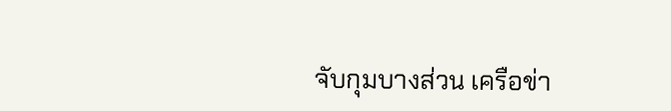จับกุมบางส่วน เครือข่า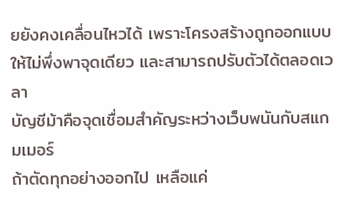ยยังคงเคลื่อนไหวได้ เพราะโครงสร้างถูกออกแบบให้ไม่พึ่งพาจุดเดียว และสามารถปรับตัวได้ตลอดเวลา
บัญชีม้าคือจุดเชื่อมสำคัญระหว่างเว็บพนันกับสแกมเมอร์
ถ้าตัดทุกอย่างออกไป เหลือแค่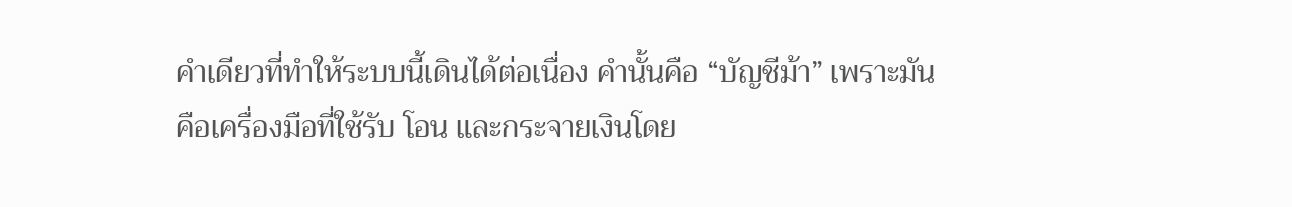คำเดียวที่ทำให้ระบบนี้เดินได้ต่อเนื่อง คำนั้นคือ “บัญชีม้า” เพราะมันคือเครื่องมือที่ใช้รับ โอน และกระจายเงินโดย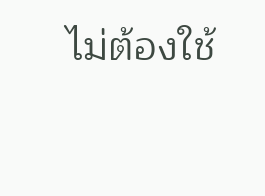ไม่ต้องใช้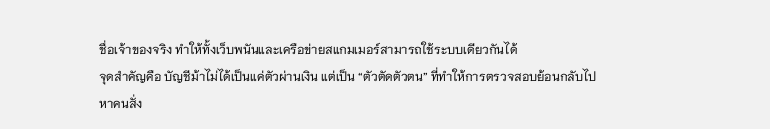ชื่อเจ้าของจริง ทำให้ทั้งเว็บพนันและเครือข่ายสแกมเมอร์สามารถใช้ระบบเดียวกันได้
จุดสำคัญคือ บัญชีม้าไม่ได้เป็นแค่ตัวผ่านเงิน แต่เป็น “ตัวตัดตัวตน” ที่ทำให้การตรวจสอบย้อนกลับไปหาคนสั่ง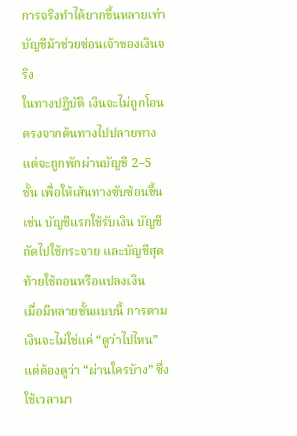การจริงทำได้ยากขึ้นหลายเท่า
บัญชีม้าช่วยซ่อนเจ้าของเงินจริง
ในทางปฏิบัติ เงินจะไม่ถูกโอนตรงจากต้นทางไปปลายทาง แต่จะถูกพักผ่านบัญชี 2–5 ชั้น เพื่อให้เส้นทางซับซ้อนขึ้น เช่น บัญชีแรกใช้รับเงิน บัญชีถัดไปใช้กระจาย และบัญชีสุดท้ายใช้ถอนหรือแปลงเงิน
เมื่อมีหลายชั้นแบบนี้ การตามเงินจะไม่ใช่แค่ “ดูว่าไปไหน” แต่ต้องดูว่า “ผ่านใครบ้าง” ซึ่งใช้เวลามา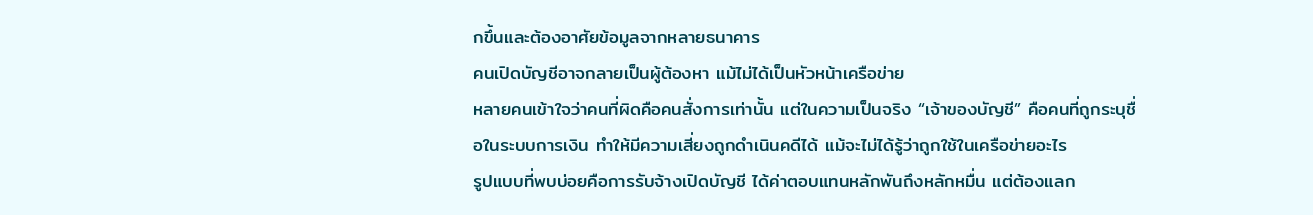กขึ้นและต้องอาศัยข้อมูลจากหลายธนาคาร
คนเปิดบัญชีอาจกลายเป็นผู้ต้องหา แม้ไม่ได้เป็นหัวหน้าเครือข่าย
หลายคนเข้าใจว่าคนที่ผิดคือคนสั่งการเท่านั้น แต่ในความเป็นจริง “เจ้าของบัญชี” คือคนที่ถูกระบุชื่อในระบบการเงิน ทำให้มีความเสี่ยงถูกดำเนินคดีได้ แม้จะไม่ได้รู้ว่าถูกใช้ในเครือข่ายอะไร
รูปแบบที่พบบ่อยคือการรับจ้างเปิดบัญชี ได้ค่าตอบแทนหลักพันถึงหลักหมื่น แต่ต้องแลก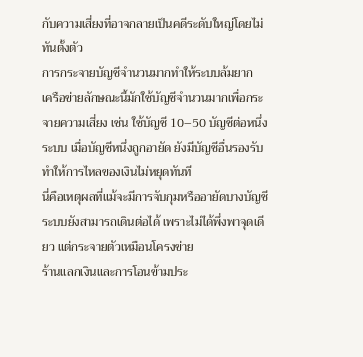กับความเสี่ยงที่อาจกลายเป็นคดีระดับใหญ่โดยไม่ทันตั้งตัว
การกระจายบัญชีจำนวนมากทำให้ระบบล้มยาก
เครือข่ายลักษณะนี้มักใช้บัญชีจำนวนมากเพื่อกระจายความเสี่ยง เช่น ใช้บัญชี 10–50 บัญชีต่อหนึ่งระบบ เมื่อบัญชีหนึ่งถูกอายัด ยังมีบัญชีอื่นรองรับ ทำให้การไหลของเงินไม่หยุดทันที
นี่คือเหตุผลที่แม้จะมีการจับกุมหรืออายัดบางบัญชี ระบบยังสามารถเดินต่อได้ เพราะไม่ได้พึ่งพาจุดเดียว แต่กระจายตัวเหมือนโครงข่าย
ร้านแลกเงินและการโอนข้ามประ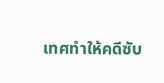เทศทำให้คดีซับ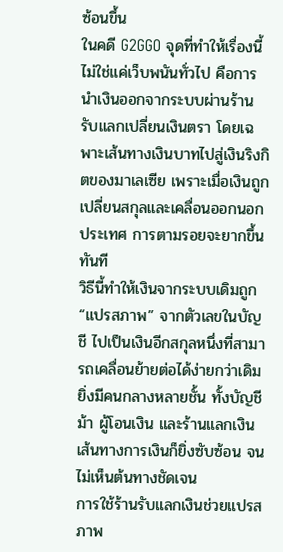ซ้อนขึ้น
ในคดี G2GGO จุดที่ทำให้เรื่องนี้ไม่ใช่แค่เว็บพนันทั่วไป คือการนำเงินออกจากระบบผ่านร้านรับแลกเปลี่ยนเงินตรา โดยเฉพาะเส้นทางเงินบาทไปสู่เงินริงกิตของมาเลเซีย เพราะเมื่อเงินถูกเปลี่ยนสกุลและเคลื่อนออกนอกประเทศ การตามรอยจะยากขึ้นทันที
วิธีนี้ทำให้เงินจากระบบเดิมถูก “แปรสภาพ” จากตัวเลขในบัญชี ไปเป็นเงินอีกสกุลหนึ่งที่สามารถเคลื่อนย้ายต่อได้ง่ายกว่าเดิม ยิ่งมีคนกลางหลายชั้น ทั้งบัญชีม้า ผู้โอนเงิน และร้านแลกเงิน เส้นทางการเงินก็ยิ่งซับซ้อน จนไม่เห็นต้นทางชัดเจน
การใช้ร้านรับแลกเงินช่วยแปรสภาพ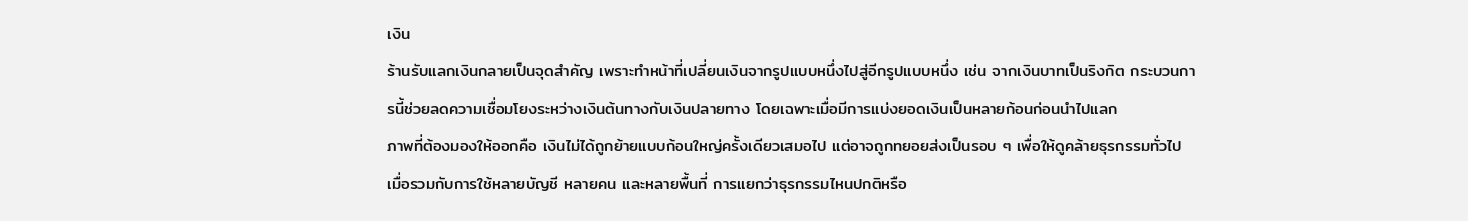เงิน
ร้านรับแลกเงินกลายเป็นจุดสำคัญ เพราะทำหน้าที่เปลี่ยนเงินจากรูปแบบหนึ่งไปสู่อีกรูปแบบหนึ่ง เช่น จากเงินบาทเป็นริงกิต กระบวนการนี้ช่วยลดความเชื่อมโยงระหว่างเงินต้นทางกับเงินปลายทาง โดยเฉพาะเมื่อมีการแบ่งยอดเงินเป็นหลายก้อนก่อนนำไปแลก
ภาพที่ต้องมองให้ออกคือ เงินไม่ได้ถูกย้ายแบบก้อนใหญ่ครั้งเดียวเสมอไป แต่อาจถูกทยอยส่งเป็นรอบ ๆ เพื่อให้ดูคล้ายธุรกรรมทั่วไป เมื่อรวมกับการใช้หลายบัญชี หลายคน และหลายพื้นที่ การแยกว่าธุรกรรมไหนปกติหรือ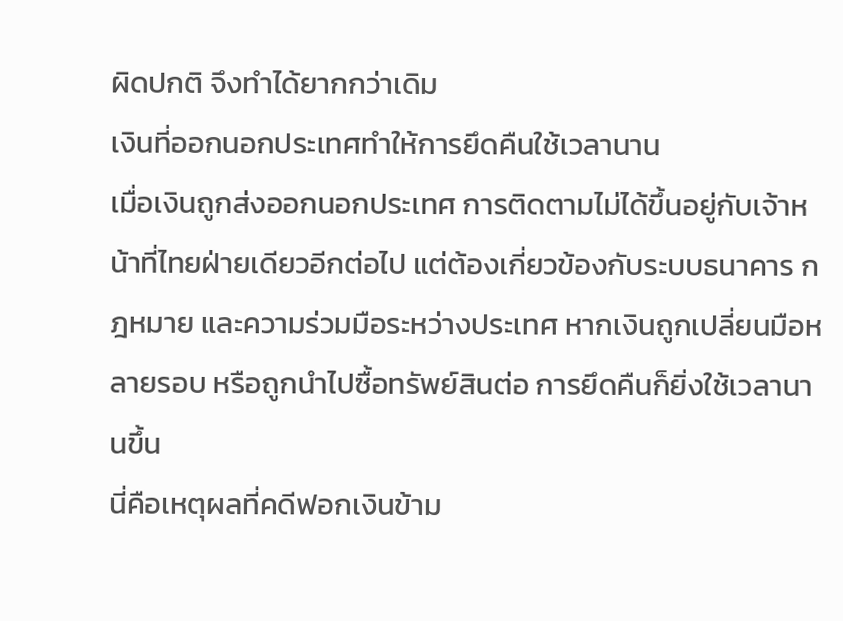ผิดปกติ จึงทำได้ยากกว่าเดิม
เงินที่ออกนอกประเทศทำให้การยึดคืนใช้เวลานาน
เมื่อเงินถูกส่งออกนอกประเทศ การติดตามไม่ได้ขึ้นอยู่กับเจ้าหน้าที่ไทยฝ่ายเดียวอีกต่อไป แต่ต้องเกี่ยวข้องกับระบบธนาคาร กฎหมาย และความร่วมมือระหว่างประเทศ หากเงินถูกเปลี่ยนมือหลายรอบ หรือถูกนำไปซื้อทรัพย์สินต่อ การยึดคืนก็ยิ่งใช้เวลานานขึ้น
นี่คือเหตุผลที่คดีฟอกเงินข้าม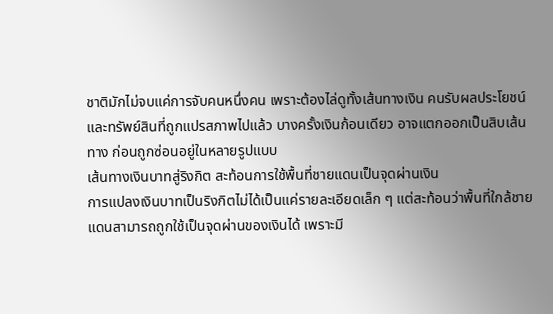ชาติมักไม่จบแค่การจับคนหนึ่งคน เพราะต้องไล่ดูทั้งเส้นทางเงิน คนรับผลประโยชน์ และทรัพย์สินที่ถูกแปรสภาพไปแล้ว บางครั้งเงินก้อนเดียว อาจแตกออกเป็นสิบเส้นทาง ก่อนถูกซ่อนอยู่ในหลายรูปแบบ
เส้นทางเงินบาทสู่ริงกิต สะท้อนการใช้พื้นที่ชายแดนเป็นจุดผ่านเงิน
การแปลงเงินบาทเป็นริงกิตไม่ได้เป็นแค่รายละเอียดเล็ก ๆ แต่สะท้อนว่าพื้นที่ใกล้ชายแดนสามารถถูกใช้เป็นจุดผ่านของเงินได้ เพราะมี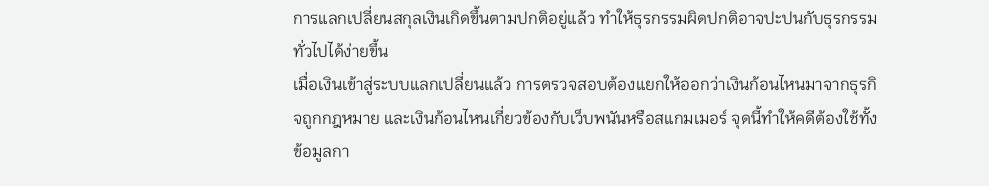การแลกเปลี่ยนสกุลเงินเกิดขึ้นตามปกติอยู่แล้ว ทำให้ธุรกรรมผิดปกติอาจปะปนกับธุรกรรมทั่วไปได้ง่ายขึ้น
เมื่อเงินเข้าสู่ระบบแลกเปลี่ยนแล้ว การตรวจสอบต้องแยกให้ออกว่าเงินก้อนไหนมาจากธุรกิจถูกกฎหมาย และเงินก้อนไหนเกี่ยวข้องกับเว็บพนันหรือสแกมเมอร์ จุดนี้ทำให้คดีต้องใช้ทั้งข้อมูลกา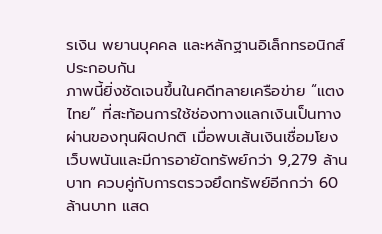รเงิน พยานบุคคล และหลักฐานอิเล็กทรอนิกส์ประกอบกัน
ภาพนี้ยิ่งชัดเจนขึ้นในคดีทลายเครือข่าย “แตงไทย” ที่สะท้อนการใช้ช่องทางแลกเงินเป็นทางผ่านของทุนผิดปกติ เมื่อพบเส้นเงินเชื่อมโยงเว็บพนันและมีการอายัดทรัพย์กว่า 9,279 ล้านบาท ควบคู่กับการตรวจยึดทรัพย์อีกกว่า 60 ล้านบาท แสด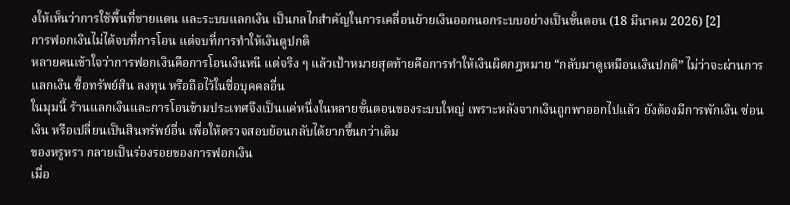งให้เห็นว่าการใช้พื้นที่ชายแดน และระบบแลกเงิน เป็นกลไกสำคัญในการเคลื่อนย้ายเงินออกนอกระบบอย่างเป็นขั้นตอน (18 มีนาคม 2026) [2]
การฟอกเงินไม่ได้จบที่การโอน แต่จบที่การทำให้เงินดูปกติ
หลายคนเข้าใจว่าการฟอกเงินคือการโอนเงินหนี แต่จริง ๆ แล้วเป้าหมายสุดท้ายคือการทำให้เงินผิดกฎหมาย “กลับมาดูเหมือนเงินปกติ” ไม่ว่าจะผ่านการแลกเงิน ซื้อทรัพย์สิน ลงทุน หรือถือไว้ในชื่อบุคคลอื่น
ในมุมนี้ ร้านแลกเงินและการโอนข้ามประเทศจึงเป็นแค่หนึ่งในหลายขั้นตอนของระบบใหญ่ เพราะหลังจากเงินถูกพาออกไปแล้ว ยังต้องมีการพักเงิน ซ่อนเงิน หรือเปลี่ยนเป็นสินทรัพย์อื่น เพื่อให้ตรวจสอบย้อนกลับได้ยากขึ้นกว่าเดิม
ของหรูหรา กลายเป็นร่องรอยของการฟอกเงิน
เมื่อ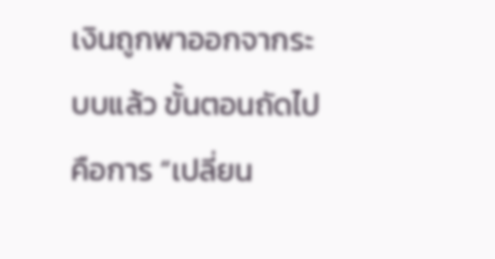เงินถูกพาออกจากระบบแล้ว ขั้นตอนถัดไปคือการ “เปลี่ยน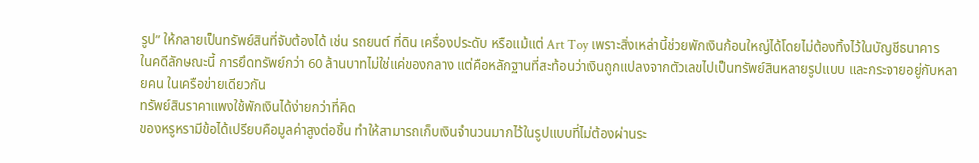รูป” ให้กลายเป็นทรัพย์สินที่จับต้องได้ เช่น รถยนต์ ที่ดิน เครื่องประดับ หรือแม้แต่ Art Toy เพราะสิ่งเหล่านี้ช่วยพักเงินก้อนใหญ่ได้โดยไม่ต้องทิ้งไว้ในบัญชีธนาคาร
ในคดีลักษณะนี้ การยึดทรัพย์กว่า 60 ล้านบาทไม่ใช่แค่ของกลาง แต่คือหลักฐานที่สะท้อนว่าเงินถูกแปลงจากตัวเลขไปเป็นทรัพย์สินหลายรูปแบบ และกระจายอยู่กับหลายคน ในเครือข่ายเดียวกัน
ทรัพย์สินราคาแพงใช้พักเงินได้ง่ายกว่าที่คิด
ของหรูหรามีข้อได้เปรียบคือมูลค่าสูงต่อชิ้น ทำให้สามารถเก็บเงินจำนวนมากไว้ในรูปแบบที่ไม่ต้องผ่านระ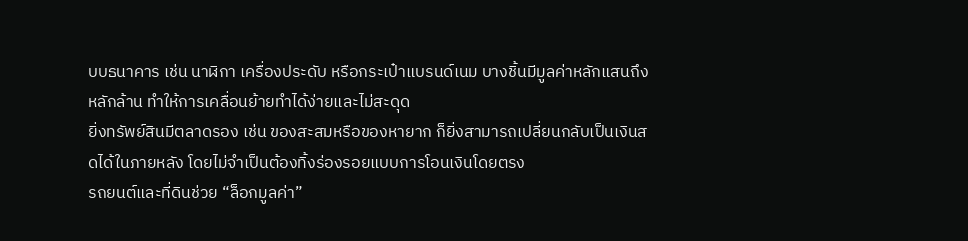บบธนาคาร เช่น นาฬิกา เครื่องประดับ หรือกระเป๋าแบรนด์เนม บางชิ้นมีมูลค่าหลักแสนถึงหลักล้าน ทำให้การเคลื่อนย้ายทำได้ง่ายและไม่สะดุด
ยิ่งทรัพย์สินมีตลาดรอง เช่น ของสะสมหรือของหายาก ก็ยิ่งสามารถเปลี่ยนกลับเป็นเงินสดได้ในภายหลัง โดยไม่จำเป็นต้องทิ้งร่องรอยแบบการโอนเงินโดยตรง
รถยนต์และที่ดินช่วย “ล็อกมูลค่า”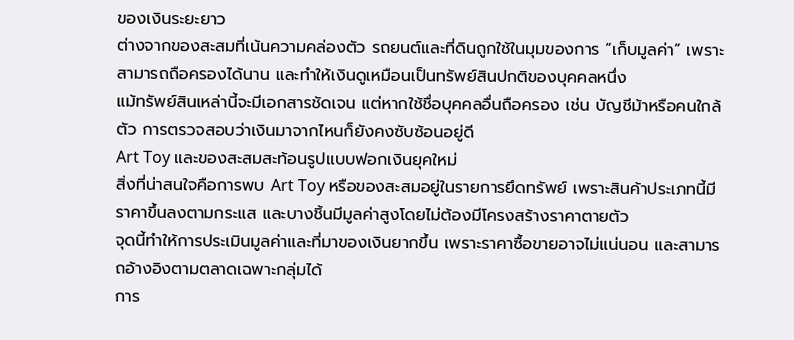ของเงินระยะยาว
ต่างจากของสะสมที่เน้นความคล่องตัว รถยนต์และที่ดินถูกใช้ในมุมของการ “เก็บมูลค่า” เพราะสามารถถือครองได้นาน และทำให้เงินดูเหมือนเป็นทรัพย์สินปกติของบุคคลหนึ่ง
แม้ทรัพย์สินเหล่านี้จะมีเอกสารชัดเจน แต่หากใช้ชื่อบุคคลอื่นถือครอง เช่น บัญชีม้าหรือคนใกล้ตัว การตรวจสอบว่าเงินมาจากไหนก็ยังคงซับซ้อนอยู่ดี
Art Toy และของสะสมสะท้อนรูปแบบฟอกเงินยุคใหม่
สิ่งที่น่าสนใจคือการพบ Art Toy หรือของสะสมอยู่ในรายการยึดทรัพย์ เพราะสินค้าประเภทนี้มีราคาขึ้นลงตามกระแส และบางชิ้นมีมูลค่าสูงโดยไม่ต้องมีโครงสร้างราคาตายตัว
จุดนี้ทำให้การประเมินมูลค่าและที่มาของเงินยากขึ้น เพราะราคาซื้อขายอาจไม่แน่นอน และสามารถอ้างอิงตามตลาดเฉพาะกลุ่มได้
การ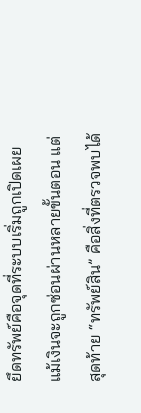ยึดทรัพย์คือจุดที่ระบบเริ่มถูกเปิดเผย
แม้เงินจะถูกซ่อนผ่านหลายขั้นตอน แต่สุดท้าย “ทรัพย์สิน” คือสิ่งที่ตรวจพบได้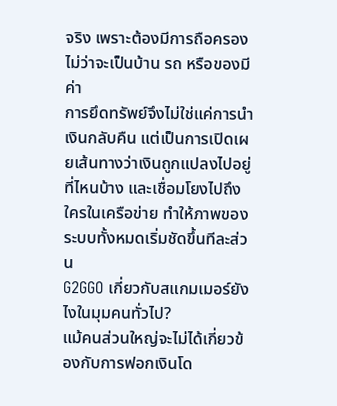จริง เพราะต้องมีการถือครอง ไม่ว่าจะเป็นบ้าน รถ หรือของมีค่า
การยึดทรัพย์จึงไม่ใช่แค่การนำเงินกลับคืน แต่เป็นการเปิดเผยเส้นทางว่าเงินถูกแปลงไปอยู่ที่ไหนบ้าง และเชื่อมโยงไปถึงใครในเครือข่าย ทำให้ภาพของระบบทั้งหมดเริ่มชัดขึ้นทีละส่วน
G2GGO เกี่ยวกับสแกมเมอร์ยังไงในมุมคนทั่วไป?
แม้คนส่วนใหญ่จะไม่ได้เกี่ยวข้องกับการฟอกเงินโด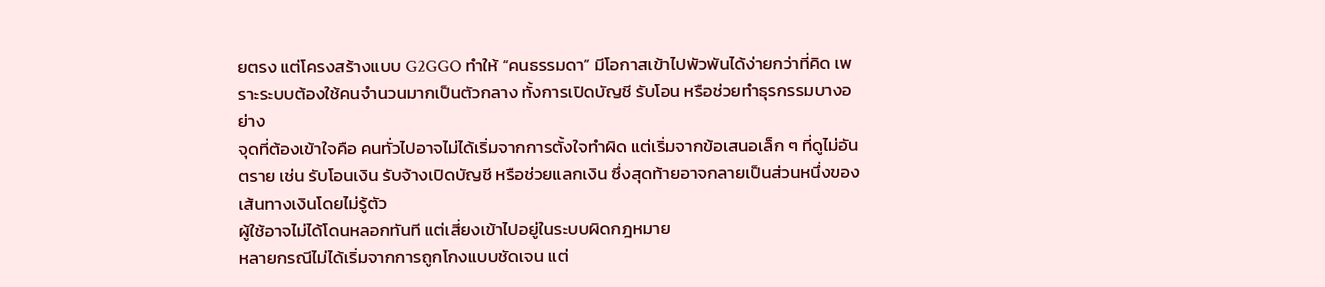ยตรง แต่โครงสร้างแบบ G2GGO ทำให้ “คนธรรมดา” มีโอกาสเข้าไปพัวพันได้ง่ายกว่าที่คิด เพราะระบบต้องใช้คนจำนวนมากเป็นตัวกลาง ทั้งการเปิดบัญชี รับโอน หรือช่วยทำธุรกรรมบางอย่าง
จุดที่ต้องเข้าใจคือ คนทั่วไปอาจไม่ได้เริ่มจากการตั้งใจทำผิด แต่เริ่มจากข้อเสนอเล็ก ๆ ที่ดูไม่อันตราย เช่น รับโอนเงิน รับจ้างเปิดบัญชี หรือช่วยแลกเงิน ซึ่งสุดท้ายอาจกลายเป็นส่วนหนึ่งของเส้นทางเงินโดยไม่รู้ตัว
ผู้ใช้อาจไม่ได้โดนหลอกทันที แต่เสี่ยงเข้าไปอยู่ในระบบผิดกฎหมาย
หลายกรณีไม่ได้เริ่มจากการถูกโกงแบบชัดเจน แต่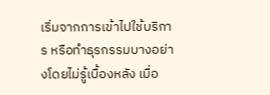เริ่มจากการเข้าไปใช้บริการ หรือทำธุรกรรมบางอย่างโดยไม่รู้เบื้องหลัง เมื่อ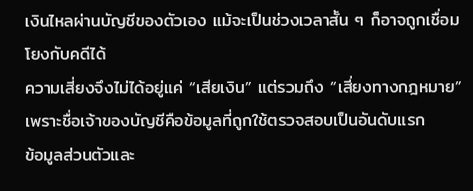เงินไหลผ่านบัญชีของตัวเอง แม้จะเป็นช่วงเวลาสั้น ๆ ก็อาจถูกเชื่อมโยงกับคดีได้
ความเสี่ยงจึงไม่ได้อยู่แค่ “เสียเงิน” แต่รวมถึง “เสี่ยงทางกฎหมาย” เพราะชื่อเจ้าของบัญชีคือข้อมูลที่ถูกใช้ตรวจสอบเป็นอันดับแรก
ข้อมูลส่วนตัวและ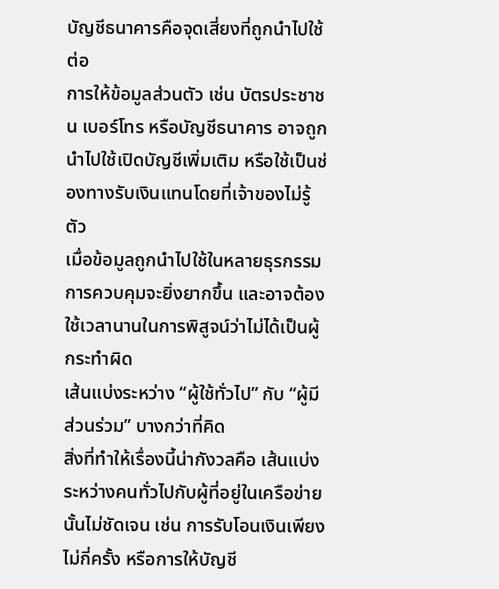บัญชีธนาคารคือจุดเสี่ยงที่ถูกนำไปใช้ต่อ
การให้ข้อมูลส่วนตัว เช่น บัตรประชาชน เบอร์โทร หรือบัญชีธนาคาร อาจถูกนำไปใช้เปิดบัญชีเพิ่มเติม หรือใช้เป็นช่องทางรับเงินแทนโดยที่เจ้าของไม่รู้ตัว
เมื่อข้อมูลถูกนำไปใช้ในหลายธุรกรรม การควบคุมจะยิ่งยากขึ้น และอาจต้องใช้เวลานานในการพิสูจน์ว่าไม่ได้เป็นผู้กระทำผิด
เส้นแบ่งระหว่าง “ผู้ใช้ทั่วไป” กับ “ผู้มีส่วนร่วม” บางกว่าที่คิด
สิ่งที่ทำให้เรื่องนี้น่ากังวลคือ เส้นแบ่งระหว่างคนทั่วไปกับผู้ที่อยู่ในเครือข่ายนั้นไม่ชัดเจน เช่น การรับโอนเงินเพียงไม่กี่ครั้ง หรือการให้บัญชี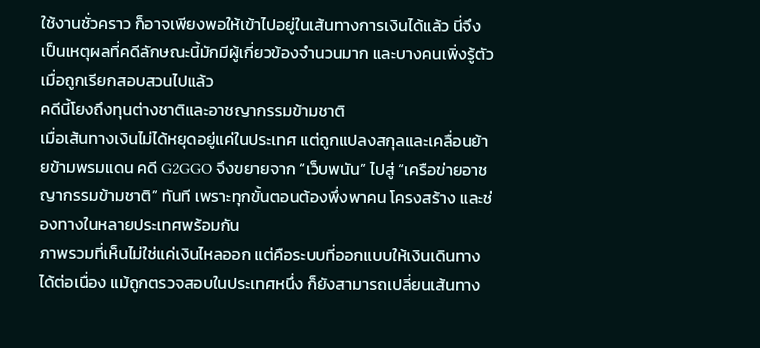ใช้งานชั่วคราว ก็อาจเพียงพอให้เข้าไปอยู่ในเส้นทางการเงินได้แล้ว นี่จึงเป็นเหตุผลที่คดีลักษณะนี้มักมีผู้เกี่ยวข้องจำนวนมาก และบางคนเพิ่งรู้ตัวเมื่อถูกเรียกสอบสวนไปแล้ว
คดีนี้โยงถึงทุนต่างชาติและอาชญากรรมข้ามชาติ
เมื่อเส้นทางเงินไม่ได้หยุดอยู่แค่ในประเทศ แต่ถูกแปลงสกุลและเคลื่อนย้ายข้ามพรมแดน คดี G2GGO จึงขยายจาก “เว็บพนัน” ไปสู่ “เครือข่ายอาชญากรรมข้ามชาติ” ทันที เพราะทุกขั้นตอนต้องพึ่งพาคน โครงสร้าง และช่องทางในหลายประเทศพร้อมกัน
ภาพรวมที่เห็นไม่ใช่แค่เงินไหลออก แต่คือระบบที่ออกแบบให้เงินเดินทางได้ต่อเนื่อง แม้ถูกตรวจสอบในประเทศหนึ่ง ก็ยังสามารถเปลี่ยนเส้นทาง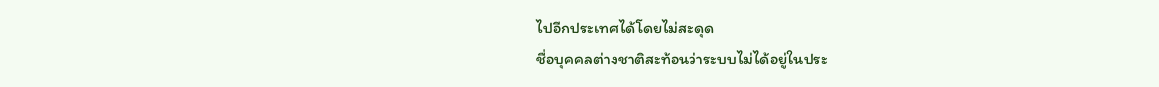ไปอีกประเทศได้โดยไม่สะดุด
ชื่อบุคคลต่างชาติสะท้อนว่าระบบไม่ได้อยู่ในประ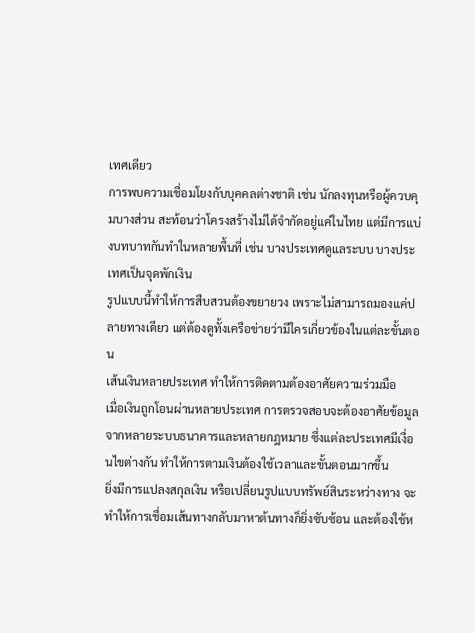เทศเดียว
การพบความเชื่อมโยงกับบุคคลต่างชาติ เช่น นักลงทุนหรือผู้ควบคุมบางส่วน สะท้อนว่าโครงสร้างไม่ได้จำกัดอยู่แค่ในไทย แต่มีการแบ่งบทบาทกันทำในหลายพื้นที่ เช่น บางประเทศดูแลระบบ บางประเทศเป็นจุดพักเงิน
รูปแบบนี้ทำให้การสืบสวนต้องขยายวง เพราะไม่สามารถมองแค่ปลายทางเดียว แต่ต้องดูทั้งเครือข่ายว่ามีใครเกี่ยวข้องในแต่ละขั้นตอน
เส้นเงินหลายประเทศ ทำให้การติดตามต้องอาศัยความร่วมมือ
เมื่อเงินถูกโอนผ่านหลายประเทศ การตรวจสอบจะต้องอาศัยข้อมูลจากหลายระบบธนาคารและหลายกฎหมาย ซึ่งแต่ละประเทศมีเงื่อนไขต่างกัน ทำให้การตามเงินต้องใช้เวลาและขั้นตอนมากขึ้น
ยิ่งมีการแปลงสกุลเงิน หรือเปลี่ยนรูปแบบทรัพย์สินระหว่างทาง จะทำให้การเชื่อมเส้นทางกลับมาหาต้นทางก็ยิ่งซับซ้อน และต้องใช้ห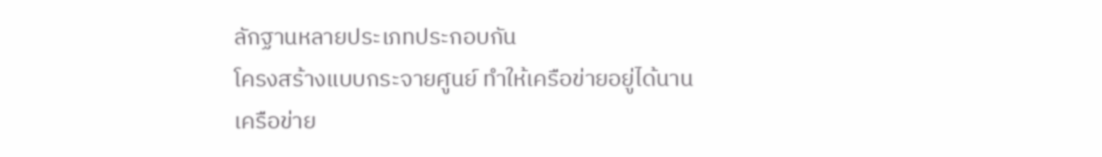ลักฐานหลายประเภทประกอบกัน
โครงสร้างแบบกระจายศูนย์ ทำให้เครือข่ายอยู่ได้นาน
เครือข่าย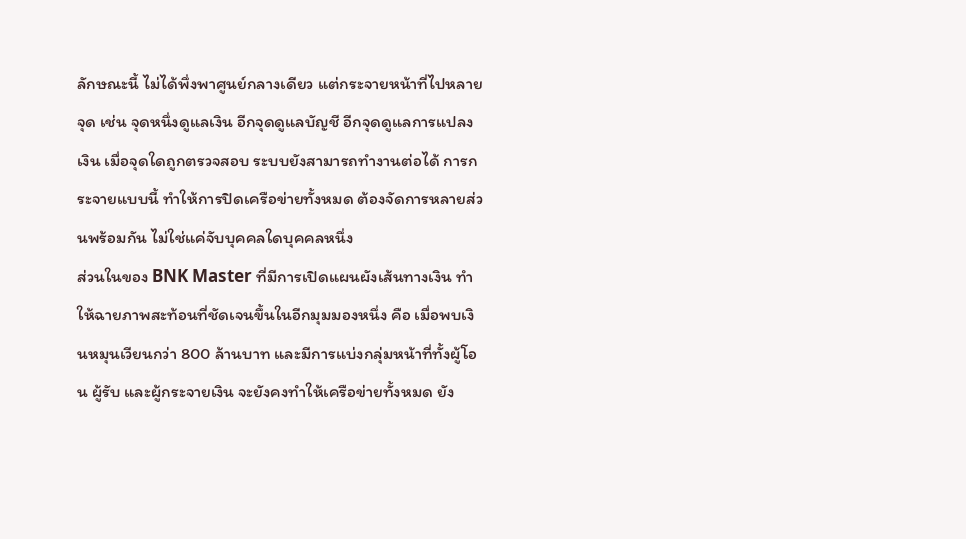ลักษณะนี้ ไม่ได้พึ่งพาศูนย์กลางเดียว แต่กระจายหน้าที่ไปหลายจุด เช่น จุดหนึ่งดูแลเงิน อีกจุดดูแลบัญชี อีกจุดดูแลการแปลงเงิน เมื่อจุดใดถูกตรวจสอบ ระบบยังสามารถทำงานต่อได้ การกระจายแบบนี้ ทำให้การปิดเครือข่ายทั้งหมด ต้องจัดการหลายส่วนพร้อมกัน ไม่ใช่แค่จับบุคคลใดบุคคลหนึ่ง
ส่วนในของ BNK Master ที่มีการเปิดแผนผังเส้นทางเงิน ทำให้ฉายภาพสะท้อนที่ชัดเจนขึ้นในอีกมุมมองหนึ่ง คือ เมื่อพบเงินหมุนเวียนกว่า 800 ล้านบาท และมีการแบ่งกลุ่มหน้าที่ทั้งผู้โอน ผู้รับ และผู้กระจายเงิน จะยังคงทำให้เครือข่ายทั้งหมด ยัง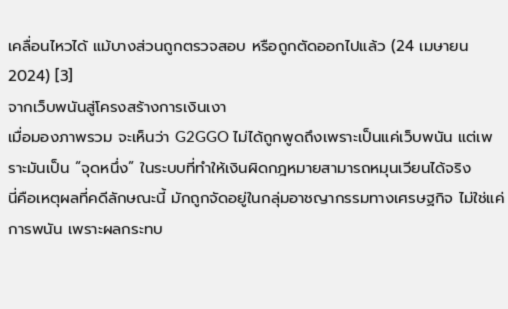เคลื่อนไหวได้ แม้บางส่วนถูกตรวจสอบ หรือถูกตัดออกไปแล้ว (24 เมษายน 2024) [3]
จากเว็บพนันสู่โครงสร้างการเงินเงา
เมื่อมองภาพรวม จะเห็นว่า G2GGO ไม่ได้ถูกพูดถึงเพราะเป็นแค่เว็บพนัน แต่เพราะมันเป็น “จุดหนึ่ง” ในระบบที่ทำให้เงินผิดกฎหมายสามารถหมุนเวียนได้จริง
นี่คือเหตุผลที่คดีลักษณะนี้ มักถูกจัดอยู่ในกลุ่มอาชญากรรมทางเศรษฐกิจ ไม่ใช่แค่การพนัน เพราะผลกระทบ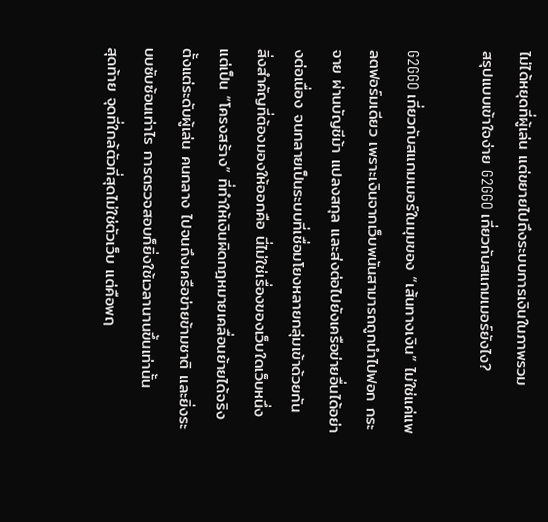ไม่ได้หยุดที่ผู้เล่น แต่ขยายไปถึงระบบการเงินในภาพรวม
สรุปแบบเข้าใจง่าย G2GGO เกี่ยวกับสแกมเมอร์ยังไง?

G2GGO เกี่ยวกับสแกมเมอร์ในมุมของ “เส้นทางเงิน” ไม่ใช่แค่แพลตฟอร์มเดียว เพราะเงินจากเว็บพนันสามารถถูกนำไปฟอก กระจาย ผ่านบัญชีม้า แปลงสกุล และส่งต่อไปยังเครือข่ายอื่นได้อย่างต่อเนื่อง จนกลายเป็นระบบที่เชื่อมโยงหลายกลุ่มเข้าด้วยกัน
สิ่งสำคัญที่ต้องมองให้ออกคือ นี่ไม่ใช่เรื่องของเว็บใดเว็บหนึ่ง แต่เป็น “โครงสร้าง” ที่ทำให้เงินผิดกฎหมายเคลื่อนย้ายได้จริง ตั้งแต่ระดับผู้เล่น คนกลาง ไปจนถึงเครือข่ายข้ามชาติ และยิ่งระบบซับซ้อนเท่าไร การตรวจสอบก็ยิ่งใช้เวลานานขึ้นเท่านั้น
สุดท้าย จุดที่ใกล้ตัวที่สุดไม่ใช่ตัวเว็บ แต่คือพฤ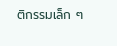ติกรรมเล็ก ๆ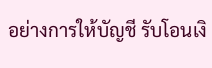อย่างการให้บัญชี รับโอนเงิ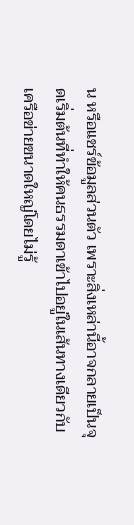น หรือแชร์ข้อมูลส่วนตัว เพราะสิ่งเหล่านี้อาจกลายเป็นจุดเริ่มต้นที่ทำให้คนธรรมดาเข้าไปอยู่ในเส้นทางเดียวกับเครือข่ายขนาดใหญ่โดยไม่รู้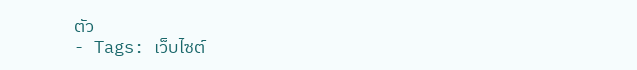ตัว
- Tags: เว็บไซต์